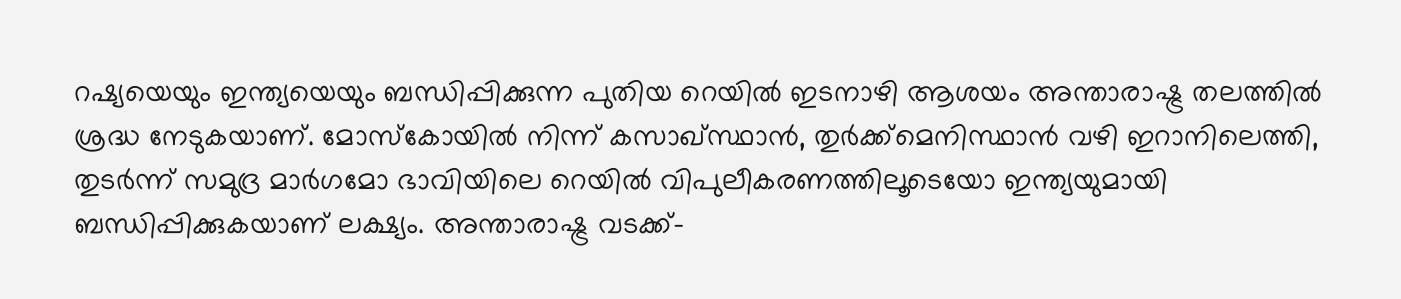റഷ്യയെയും ഇന്ത്യയെയും ബന്ധിപ്പിക്കുന്ന പുതിയ റെയിൽ ഇടനാഴി ആശയം അന്താരാഷ്ട്ര തലത്തിൽ ശ്രദ്ധ നേടുകയാണ്. മോസ്കോയിൽ നിന്ന് കസാഖ്സ്ഥാൻ, തുർക്ക്മെനിസ്ഥാൻ വഴി ഇറാനിലെത്തി, തുടർന്ന് സമുദ്ര മാർഗമോ ഭാവിയിലെ റെയിൽ വിപുലീകരണത്തിലൂടെയോ ഇന്ത്യയുമായി ബന്ധിപ്പിക്കുകയാണ് ലക്ഷ്യം. അന്താരാഷ്ട്ര വടക്ക്-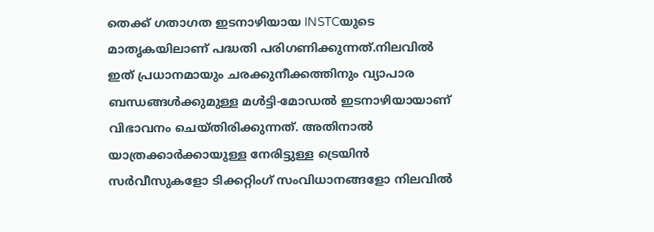തെക്ക് ഗതാഗത ഇടനാഴിയായ INSTCയുടെ മാതൃകയിലാണ് പദ്ധതി പരിഗണിക്കുന്നത്.നിലവിൽ ഇത് പ്രധാനമായും ചരക്കുനീക്കത്തിനും വ്യാപാര ബന്ധങ്ങൾക്കുമുള്ള മൾട്ടി-മോഡൽ ഇടനാഴിയായാണ് വിഭാവനം ചെയ്തിരിക്കുന്നത്. അതിനാൽ യാത്രക്കാർക്കായുള്ള നേരിട്ടുള്ള ട്രെയിൻ സർവീസുകളോ ടിക്കറ്റിംഗ് സംവിധാനങ്ങളോ നിലവിൽ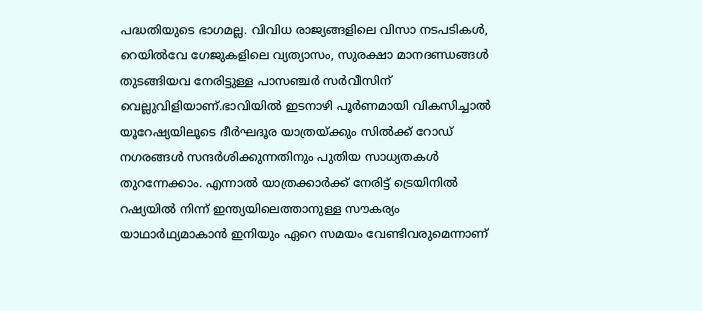പദ്ധതിയുടെ ഭാഗമല്ല. വിവിധ രാജ്യങ്ങളിലെ വിസാ നടപടികൾ, റെയിൽവേ ഗേജുകളിലെ വ്യത്യാസം, സുരക്ഷാ മാനദണ്ഡങ്ങൾ തുടങ്ങിയവ നേരിട്ടുള്ള പാസഞ്ചർ സർവീസിന് വെല്ലുവിളിയാണ്.ഭാവിയിൽ ഇടനാഴി പൂർണമായി വികസിച്ചാൽ യൂറേഷ്യയിലൂടെ ദീർഘദൂര യാത്രയ്ക്കും സിൽക്ക് റോഡ് നഗരങ്ങൾ സന്ദർശിക്കുന്നതിനും പുതിയ സാധ്യതകൾ തുറന്നേക്കാം. എന്നാൽ യാത്രക്കാർക്ക് നേരിട്ട് ട്രെയിനിൽ റഷ്യയിൽ നിന്ന് ഇന്ത്യയിലെത്താനുള്ള സൗകര്യം യാഥാർഥ്യമാകാൻ ഇനിയും ഏറെ സമയം വേണ്ടിവരുമെന്നാണ്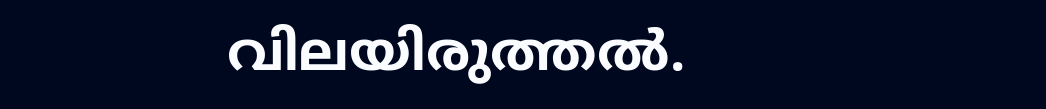വിലയിരുത്തൽ.